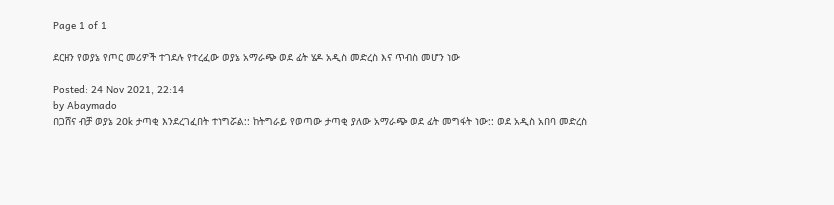Page 1 of 1

ደርዘን የወያኔ የጦር መሪዎች ተገደሉ የተረፈው ወያኔ አማራጭ ወደ ፊት ሄዶ አዲስ መድረስ እና ጥብስ መሆን ነው

Posted: 24 Nov 2021, 22:14
by Abaymado
በጋሸና ብቻ ወያኔ 20k ታጣቂ እንደረገፈበት ተነግሯል:: ከትግራይ የወጣው ታጣቂ ያለው አማራጭ ወደ ፊት መግፋት ነው:: ወደ አዲስ አበባ መድረስ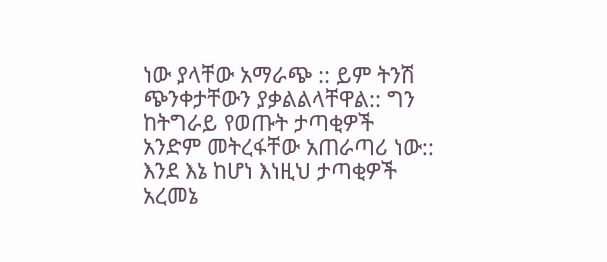ነው ያላቸው አማራጭ :: ይም ትንሽ ጭንቀታቸውን ያቃልልላቸዋል:: ግን ከትግራይ የወጡት ታጣቂዎች አንድም መትረፋቸው አጠራጣሪ ነው::
እንደ እኔ ከሆነ እነዚህ ታጣቂዎች አረመኔ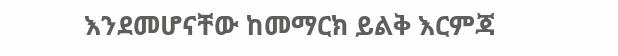እንደመሆናቸው ከመማርክ ይልቅ እርምጃ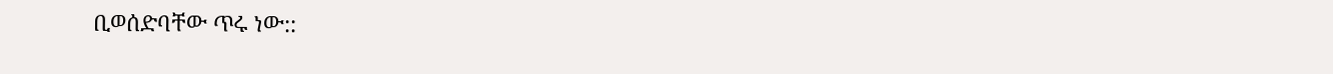ቢወሰድባቸው ጥሩ ነው::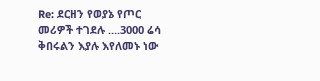Re: ደርዘን የወያኔ የጦር መሪዎች ተገደሉ ....3000 ሬሳ ቅበሩልን እያሉ እየለመኑ ነው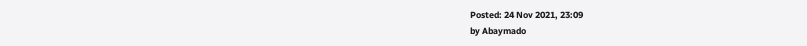Posted: 24 Nov 2021, 23:09
by Abaymado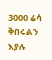3000 ሬሳ ቅበሩልን እያሉ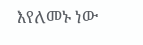እየለመኑ ነው